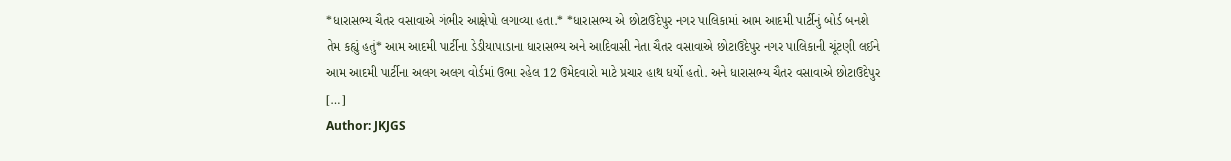*ધારાસભ્ય ચૈતર વસાવાએ ગંભીર આક્ષેપો લગાવ્યા હતા.* *ધારાસભ્ય એ છોટાઉદેપુર નગર પાલિકામાં આમ આદમી પાર્ટીનું બોર્ડ બનશે તેમ કહ્યું હતું* આમ આદમી પાર્ટીના ડેડીયાપાડાના ધારાસભ્ય અને આદિવાસી નેતા ચૈતર વસાવાએ છોટાઉદેપુર નગર પાલિકાની ચૂંટણી લઈને આમ આદમી પાર્ટીના અલગ અલગ વોર્ડમાં ઉભા રહેલ 12 ઉમેદવારો માટે પ્રચાર હાથ ધર્યો હતો. અને ધારાસભ્ય ચૈતર વસાવાએ છોટાઉદેપુર […]
Author: JKJGS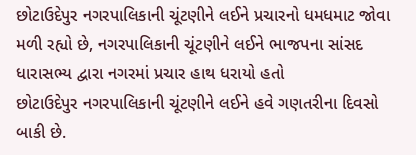છોટાઉદેપુર નગરપાલિકાની ચૂંટણીને લઈને પ્રચારનો ધમધમાટ જોવા મળી રહ્યો છે, નગરપાલિકાની ચૂંટણીને લઈને ભાજપના સાંસદ ધારાસભ્ય દ્વારા નગરમાં પ્રચાર હાથ ધરાયો હતો
છોટાઉદેપુર નગરપાલિકાની ચૂંટણીને લઈને હવે ગણતરીના દિવસો બાકી છે.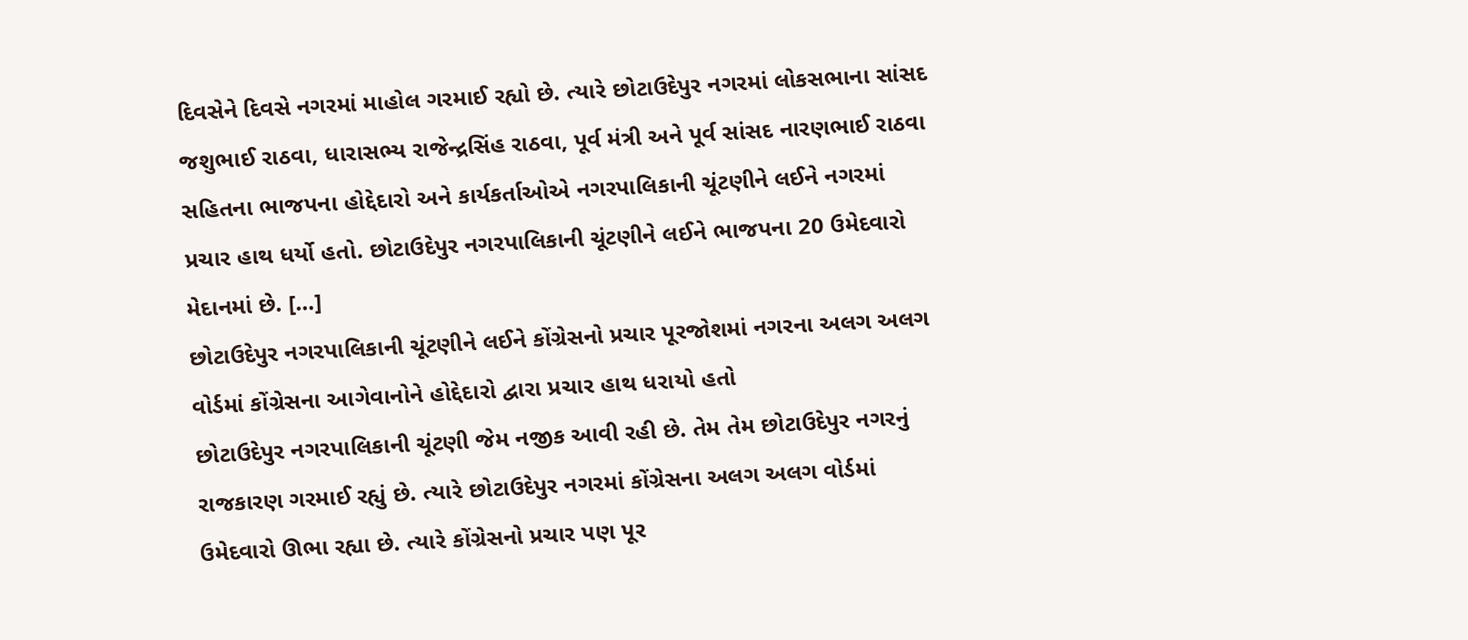દિવસેને દિવસે નગરમાં માહોલ ગરમાઈ રહ્યો છે. ત્યારે છોટાઉદેપુર નગરમાં લોકસભાના સાંસદ જશુભાઈ રાઠવા, ધારાસભ્ય રાજેન્દ્રસિંહ રાઠવા, પૂર્વ મંત્રી અને પૂર્વ સાંસદ નારણભાઈ રાઠવા સહિતના ભાજપના હોદ્દેદારો અને કાર્યકર્તાઓએ નગરપાલિકાની ચૂંટણીને લઈને નગરમાં પ્રચાર હાથ ધર્યો હતો. છોટાઉદેપુર નગરપાલિકાની ચૂંટણીને લઈને ભાજપના 20 ઉમેદવારો મેદાનમાં છે. […]
છોટાઉદેપુર નગરપાલિકાની ચૂંટણીને લઈને કોંગ્રેસનો પ્રચાર પૂરજોશમાં નગરના અલગ અલગ વોર્ડમાં કોંગ્રેસના આગેવાનોને હોદ્દેદારો દ્વારા પ્રચાર હાથ ધરાયો હતો
છોટાઉદેપુર નગરપાલિકાની ચૂંટણી જેમ નજીક આવી રહી છે. તેમ તેમ છોટાઉદેપુર નગરનું રાજકારણ ગરમાઈ રહ્યું છે. ત્યારે છોટાઉદેપુર નગરમાં કોંગ્રેસના અલગ અલગ વોર્ડમાં ઉમેદવારો ઊભા રહ્યા છે. ત્યારે કોંગ્રેસનો પ્રચાર પણ પૂર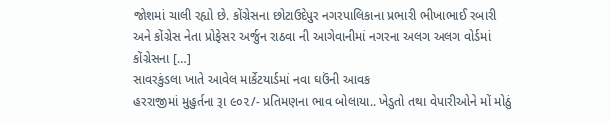જોશમાં ચાલી રહ્યો છે. કોંગ્રેસના છોટાઉદેપુર નગરપાલિકાના પ્રભારી ભીખાભાઈ રબારી અને કોંગ્રેસ નેતા પ્રોફેસર અર્જુન રાઠવા ની આગેવાનીમાં નગરના અલગ અલગ વોર્ડમાં કોંગ્રેસના […]
સાવરકુંડલા ખાતે આવેલ માર્કેટયાર્ડમાં નવા ઘઉંની આવક
હરરાજીમાં મુહુર્તના રૂા ૯૦૨/- પ્રતિમણના ભાવ બોલાયા.. ખેડુતો તથા વેપારીઓને મોં મોઠું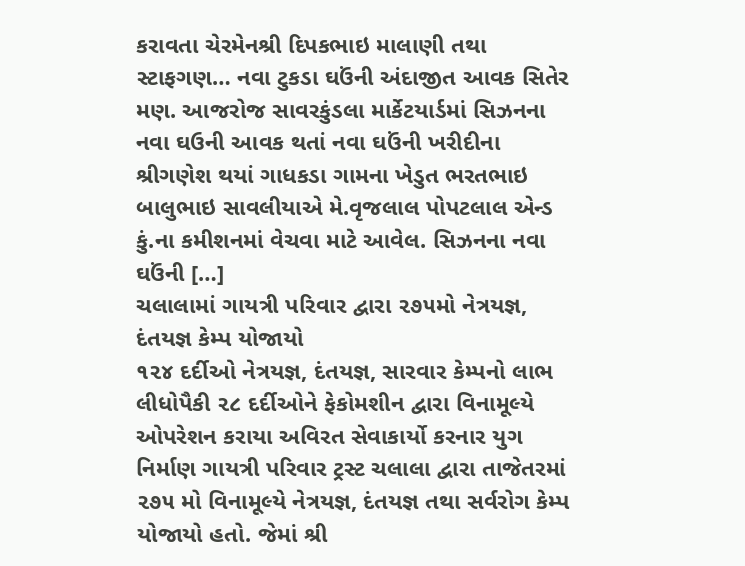કરાવતા ચેરમેનશ્રી દિપકભાઇ માલાણી તથા સ્ટાફગણ… નવા ટુકડા ઘઉંની અંદાજીત આવક સિતેર મણ. આજરોજ સાવરકુંડલા માર્કેટયાર્ડમાં સિઝનના નવા ઘઉની આવક થતાં નવા ઘઉંની ખરીદીના શ્રીગણેશ થયાં ગાધકડા ગામના ખેડુત ભરતભાઇ બાલુભાઇ સાવલીયાએ મે.વૃજલાલ પોપટલાલ એન્ડ કું.ના કમીશનમાં વેચવા માટે આવેલ. સિઝનના નવા ઘઉંની […]
ચલાલામાં ગાયત્રી પરિવાર દ્વારા ૨૭૫મો નેત્રયજ્ઞ, દંતયજ્ઞ કેમ્પ યોજાયો
૧૨૪ દર્દીઓ નેત્રયજ્ઞ, દંતયજ્ઞ, સારવાર કેમ્પનો લાભ લીધોપૈકી ૨૮ દર્દીઓને ફેકોમશીન દ્વારા વિનામૂલ્યે ઓપરેશન કરાયા અવિરત સેવાકાર્યો કરનાર યુગ નિર્માણ ગાયત્રી પરિવાર ટ્રસ્ટ ચલાલા દ્વારા તાજેતરમાં ૨૭૫ મો વિનામૂલ્યે નેત્રયજ્ઞ, દંતયજ્ઞ તથા સર્વરોગ કેમ્પ યોજાયો હતો. જેમાં શ્રી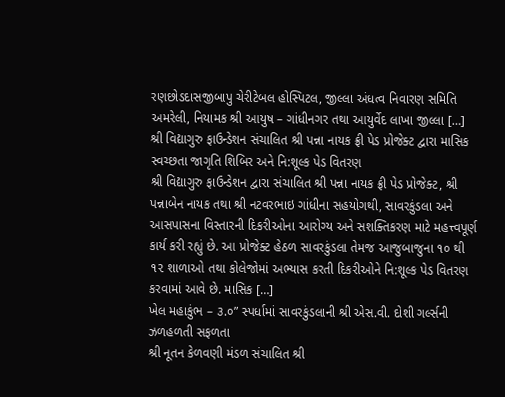રણછોડદાસજીબાપુ ચેરીટેબલ હોસ્પિટલ, જીલ્લા અંધત્વ નિવારણ સમિતિ અમરેલી, નિયામક શ્રી આયુષ – ગાંધીનગર તથા આયુર્વેદ લાખા જીલ્લા […]
શ્રી વિદ્યાગુરુ ફાઉન્ડેશન સંચાલિત શ્રી પન્ના નાયક ફ્રી પેડ પ્રોજેક્ટ દ્વારા માસિક સ્વચ્છતા જાગૃતિ શિબિર અને નિ:શૂલ્ક પેડ વિતરણ
શ્રી વિદ્યાગુરુ ફાઉન્ડેશન દ્વારા સંચાલિત શ્રી પન્ના નાયક ફ્રી પેડ પ્રોજેક્ટ, શ્રી પન્નાબેન નાયક તથા શ્રી નટવરભાઇ ગાંધીના સહયોગથી, સાવરકુંડલા અને આસપાસના વિસ્તારની દિકરીઓના આરોગ્ય અને સશક્તિકરણ માટે મહત્ત્વપૂર્ણ કાર્ય કરી રહ્યું છે. આ પ્રોજેક્ટ હેઠળ સાવરકુંડલા તેમજ આજુબાજુના ૧૦ થી ૧૨ શાળાઓ તથા કોલેજોમાં અભ્યાસ કરતી દિકરીઓને નિ:શૂલ્ક પેડ વિતરણ કરવામાં આવે છે. માસિક […]
ખેલ મહાકુંભ – ૩.૦” સ્પર્ધામાં સાવરકુંડલાની શ્રી એસ.વી. દોશી ગર્લ્સની ઝળહળતી સફળતા
શ્રી નૂતન કેળવણી મંડળ સંચાલિત શ્રી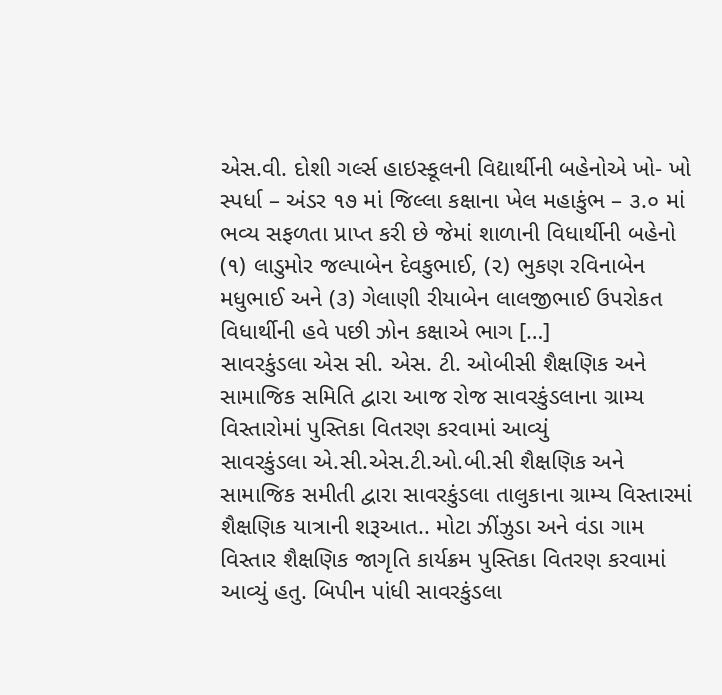એસ.વી. દોશી ગર્લ્સ હાઇસ્કૂલની વિદ્યાર્થીની બહેનોએ ખો- ખો સ્પર્ધા – અંડર ૧૭ માં જિલ્લા કક્ષાના ખેલ મહાકુંભ – ૩.૦ માં ભવ્ય સફળતા પ્રાપ્ત કરી છે જેમાં શાળાની વિધાર્થીની બહેનો (૧) લાડુમોર જલ્પાબેન દેવકુભાઈ, (૨) ભુકણ રવિનાબેન મધુભાઈ અને (૩) ગેલાણી રીયાબેન લાલજીભાઈ ઉપરોકત વિધાર્થીની હવે પછી ઝોન કક્ષાએ ભાગ […]
સાવરકુંડલા એસ સી. એસ. ટી. ઓબીસી શૈક્ષણિક અને સામાજિક સમિતિ દ્વારા આજ રોજ સાવરકુંડલાના ગ્રામ્ય વિસ્તારોમાં પુસ્તિકા વિતરણ કરવામાં આવ્યું
સાવરકુંડલા એ.સી.એસ.ટી.ઓ.બી.સી શૈક્ષણિક અને સામાજિક સમીતી દ્વારા સાવરકુંડલા તાલુકાના ગ્રામ્ય વિસ્તારમાં શૈક્ષણિક યાત્રાની શરૂઆત.. મોટા ઝીંઝુડા અને વંડા ગામ વિસ્તાર શૈક્ષણિક જાગૃતિ કાર્યક્રમ પુસ્તિકા વિતરણ કરવામાં આવ્યું હતુ. બિપીન પાંધી સાવરકુંડલા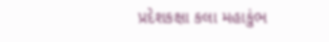પ્રદેશકક્ષા કલા મહાકુંભ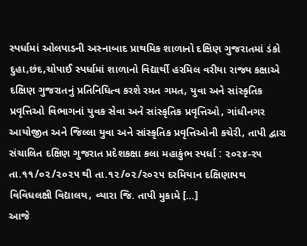સ્પર્ધામાં ઓલપાડની અસ્નાબાદ પ્રાથમિક શાળાનો દક્ષિણ ગુજરાતમાં ડંકો
દુહા,છંદ,ચોપાઈ સ્પર્ધામાં શાળાનો વિદ્યાર્થી હરમિલ વરીયા રાજ્ય કક્ષાએ દક્ષિણ ગુજરાતનું પ્રતિનિધિત્વ કરશે રમત ગમત, યુવા અને સાંસ્કૃતિક પ્રવૃત્તિઓ વિભાગનાં યુવક સેવા અને સાંસ્કૃતિક પ્રવૃત્તિઓ, ગાંધીનગર આયોજીત અને જિલ્લા યુવા અને સાંસ્કૃતિક પ્રવૃત્તિઓની કચેરી, તાપી દ્વારા સંચાલિત દક્ષિણ ગુજરાત પ્રદેશકક્ષા કલા મહાકુંભ સ્પર્ધા : ૨૦૨૪-૨૫ તા.૧૧/૦૨/૨૦૨૫ થી તા.૧૨/૦૨/૨૦૨૫ દરમિયાન દક્ષિણાપથ વિવિધલક્ષી વિદ્યાલય, વ્યારા જિ. તાપી મુકામે […]
આજે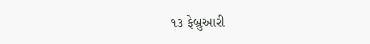૧૩ ફેબ્રુઆરી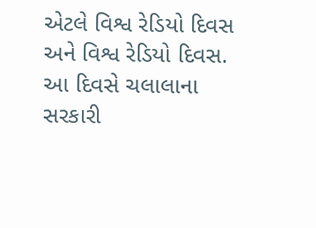એટલે વિશ્વ રેડિયો દિવસ અને વિશ્વ રેડિયો દિવસ.
આ દિવસે ચલાલાના સરકારી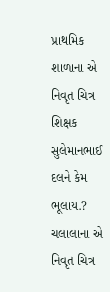પ્રાથમિક શાળાના એ નિવૃત ચિત્ર શિક્ષક સુલેમાનભાઈ દલને કેમ ભૂલાય.? ચલાલાના એ નિવૃત ચિત્ર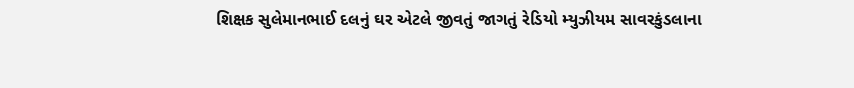શિક્ષક સુલેમાનભાઈ દલનું ઘર એટલે જીવતું જાગતું રેડિયો મ્યુઝીયમ સાવરકુંડલાના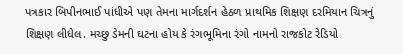પત્રકાર બિપીનભાઈ પાંધીએ પણ તેમના માર્ગદર્શન હેઠળ પ્રાથમિક શિક્ષણ દરમિયાન ચિત્રનું શિક્ષણ લીધેલ. મચ્છુ ડેમની ઘટના હોય કે રંગભૂમિના રંગો નામનો રાજકોટ રેડિયો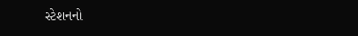સ્ટેશનનો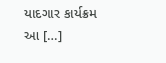યાદગાર કાર્યક્રમ આ […]